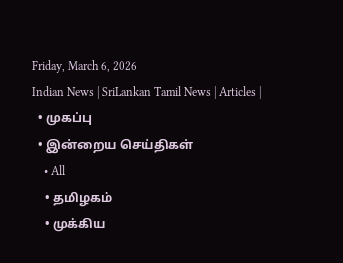Friday, March 6, 2026
Indian News | SriLankan Tamil News | Articles |
  • முகப்பு
  • இன்றைய செய்திகள்
    • All
    • தமிழகம்
    • முக்கிய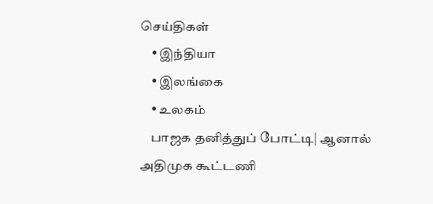செய்திகள்
    • இந்தியா
    • இலங்கை
    • உலகம்
    பாஜக தனித்துப் போட்டி| ஆனால் அதிமுக கூட்டணி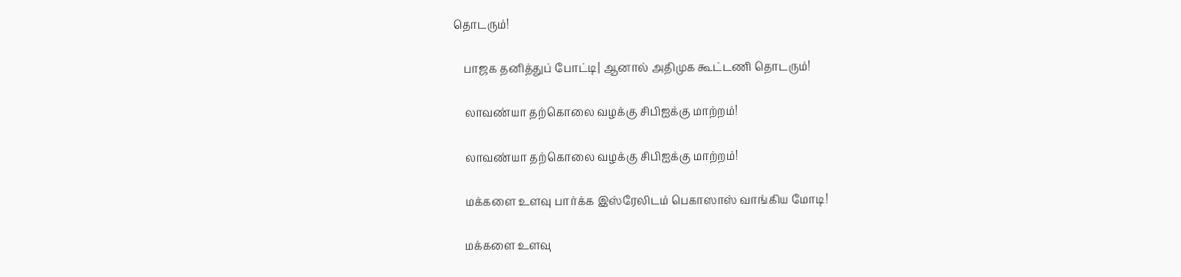தொடரும்!

    பாஜக தனித்துப் போட்டி| ஆனால் அதிமுக கூட்டணி தொடரும்!

    லாவண்யா தற்கொலை வழக்கு சிபிஐக்கு மாற்றம்!

    லாவண்யா தற்கொலை வழக்கு சிபிஐக்கு மாற்றம்!

    மக்களை உளவு பார்க்க இஸ்ரேலிடம் பெகாஸாஸ் வாங்கிய மோடி!

    மக்களை உளவு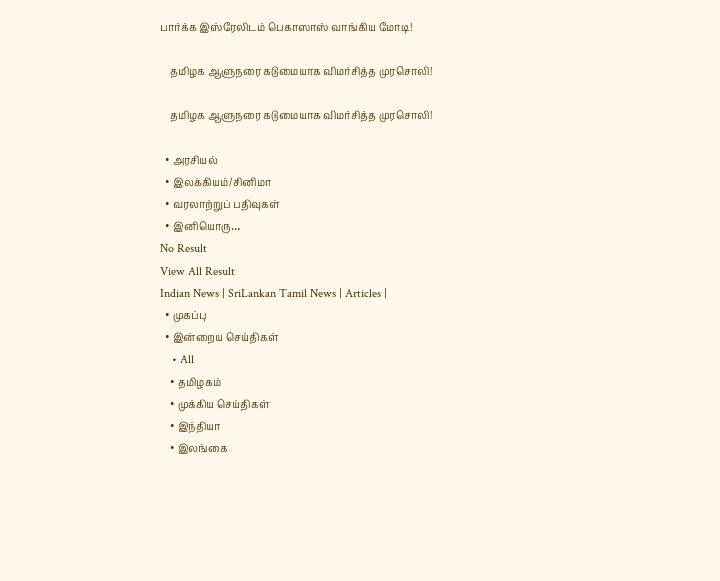பார்க்க இஸ்ரேலிடம் பெகாஸாஸ் வாங்கிய மோடி!

    தமிழக ஆளுநரை கடுமையாக விமர்சித்த முரசொலி!

    தமிழக ஆளுநரை கடுமையாக விமர்சித்த முரசொலி!

  • அரசியல்
  • இலக்கியம்/சினிமா
  • வரலாற்றுப் பதிவுகள்
  • இனியொரு…
No Result
View All Result
Indian News | SriLankan Tamil News | Articles |
  • முகப்பு
  • இன்றைய செய்திகள்
    • All
    • தமிழகம்
    • முக்கிய செய்திகள்
    • இந்தியா
    • இலங்கை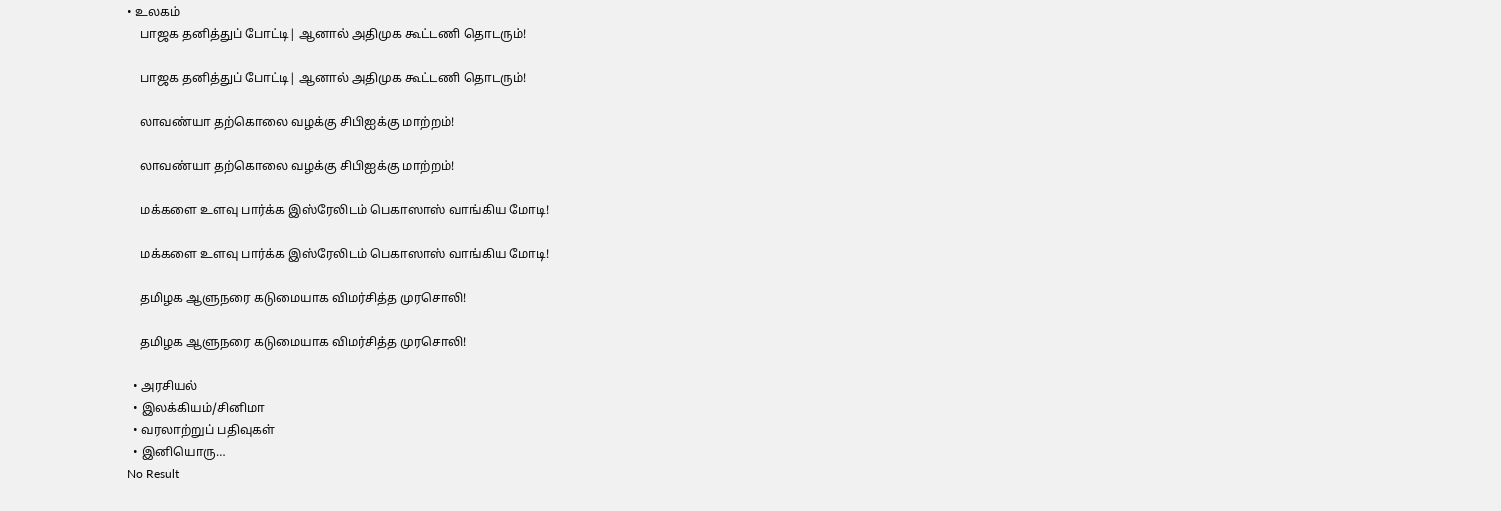• உலகம்
    பாஜக தனித்துப் போட்டி| ஆனால் அதிமுக கூட்டணி தொடரும்!

    பாஜக தனித்துப் போட்டி| ஆனால் அதிமுக கூட்டணி தொடரும்!

    லாவண்யா தற்கொலை வழக்கு சிபிஐக்கு மாற்றம்!

    லாவண்யா தற்கொலை வழக்கு சிபிஐக்கு மாற்றம்!

    மக்களை உளவு பார்க்க இஸ்ரேலிடம் பெகாஸாஸ் வாங்கிய மோடி!

    மக்களை உளவு பார்க்க இஸ்ரேலிடம் பெகாஸாஸ் வாங்கிய மோடி!

    தமிழக ஆளுநரை கடுமையாக விமர்சித்த முரசொலி!

    தமிழக ஆளுநரை கடுமையாக விமர்சித்த முரசொலி!

  • அரசியல்
  • இலக்கியம்/சினிமா
  • வரலாற்றுப் பதிவுகள்
  • இனியொரு…
No Result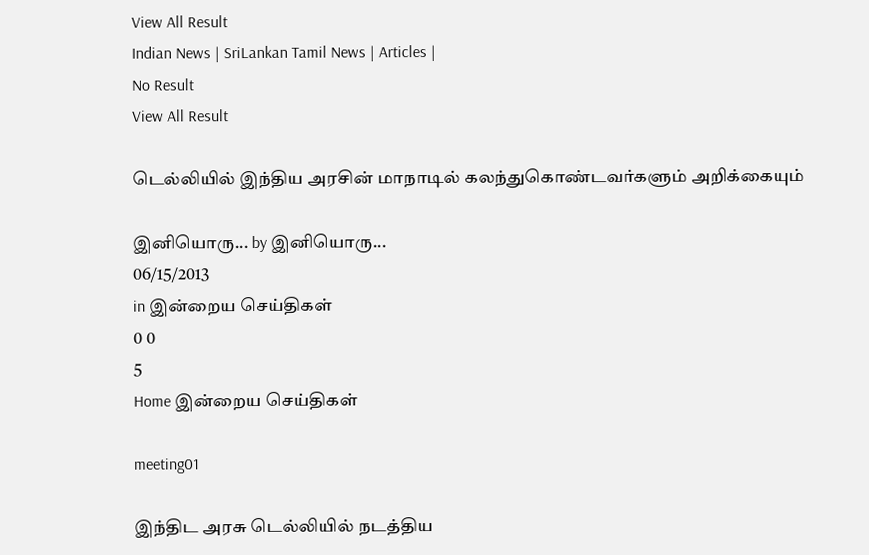View All Result
Indian News | SriLankan Tamil News | Articles |
No Result
View All Result

டெல்லியில் இந்திய அரசின் மாநாடில் கலந்துகொண்டவர்களும் அறிக்கையும்

இனியொரு... by இனியொரு...
06/15/2013
in இன்றைய செய்திகள்
0 0
5
Home இன்றைய செய்திகள்

meeting01

இந்திட அரசு டெல்லியில் நடத்திய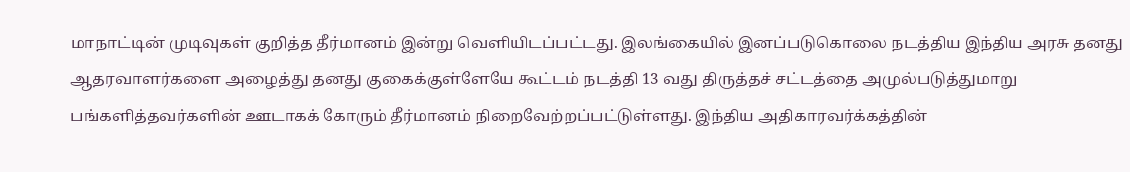மாநாட்டின் முடிவுகள் குறித்த தீர்மானம் இன்று வெளியிடப்பட்டது. இலங்கையில் இனப்படுகொலை நடத்திய இந்திய அரசு தனது ஆதரவாளர்களை அழைத்து தனது குகைக்குள்ளேயே கூட்டம் நடத்தி 13 வது திருத்தச் சட்டத்தை அமுல்படுத்துமாறு பங்களித்தவர்களின் ஊடாகக் கோரும் தீர்மானம் நிறைவேற்றப்பட்டுள்ளது. இந்திய அதிகாரவர்க்கத்தின்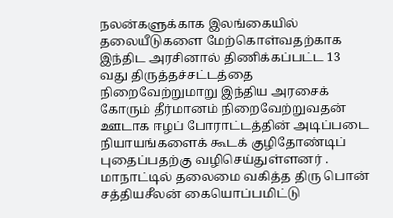நலன்களுக்காக இலங்கையில் தலையீடுகளை மேற்கொள்வதற்காக இந்திட அரசினால் திணிக்கப்பட்ட 13 வது திருத்தச்சட்டத்தை நிறைவேற்றுமாறு இந்திய அரசைக் கோரும் தீர்மானம் நிறைவேற்றுவதன் ஊடாக ஈழப் போராட்டத்தின் அடிப்படை நியாயங்களைக் கூடக் குழிதோண்டிப் புதைப்பதற்கு வழிசெய்துள்ளனர் .
மாநாட்டில் தலைமை வகித்த திரு பொன் சத்தியசீலன் கையொப்பமிட்டு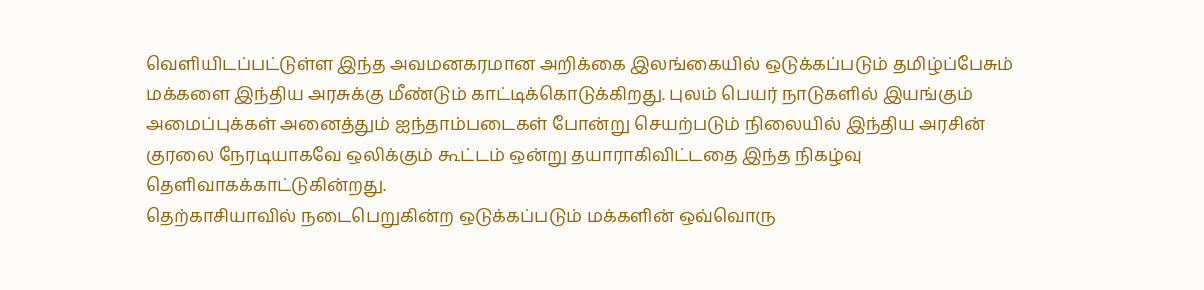வெளியிடப்பட்டுள்ள இந்த அவமனகரமான அறிக்கை இலங்கையில் ஒடுக்கப்படும் தமிழ்ப்பேசும் மக்களை இந்திய அரசுக்கு மீண்டும் காட்டிக்கொடுக்கிறது. புலம் பெயர் நாடுகளில் இயங்கும் அமைப்புக்கள் அனைத்தும் ஐந்தாம்படைகள் போன்று செயற்படும் நிலையில் இந்திய அரசின் குரலை நேரடியாகவே ஒலிக்கும் கூட்டம் ஒன்று தயாராகிவிட்டதை இந்த நிகழ்வு தெளிவாகக்காட்டுகின்றது.
தெற்காசியாவில் நடைபெறுகின்ற ஒடுக்கப்படும் மக்களின் ஒவ்வொரு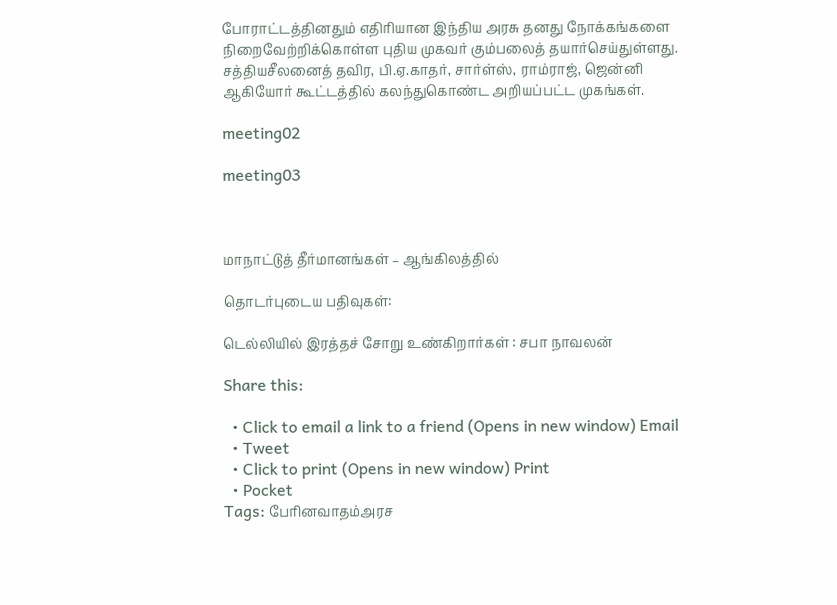போராட்டத்தினதும் எதிரியான இந்திய அரசு தனது நோக்கங்களை நிறைவேற்றிக்கொள்ள புதிய முகவர் கும்பலைத் தயார்செய்துள்ளது.
சத்தியசீலனைத் தவிர, பி.ஏ.காதர், சார்ள்ஸ், ராம்ராஜ், ஜென்னி ஆகியோர் கூட்டத்தில் கலந்துகொண்ட அறியப்பட்ட முகங்கள்.

meeting02

meeting03



மாநாட்டுத் தீர்மானங்கள் – ஆங்கிலத்தில்

தொடர்புடைய பதிவுகள்:

டெல்லியில் இரத்தச் சோறு உண்கிறார்கள் : சபா நாவலன்

Share this:

  • Click to email a link to a friend (Opens in new window) Email
  • Tweet
  • Click to print (Opens in new window) Print
  • Pocket
Tags: பேரினவாதம்அரச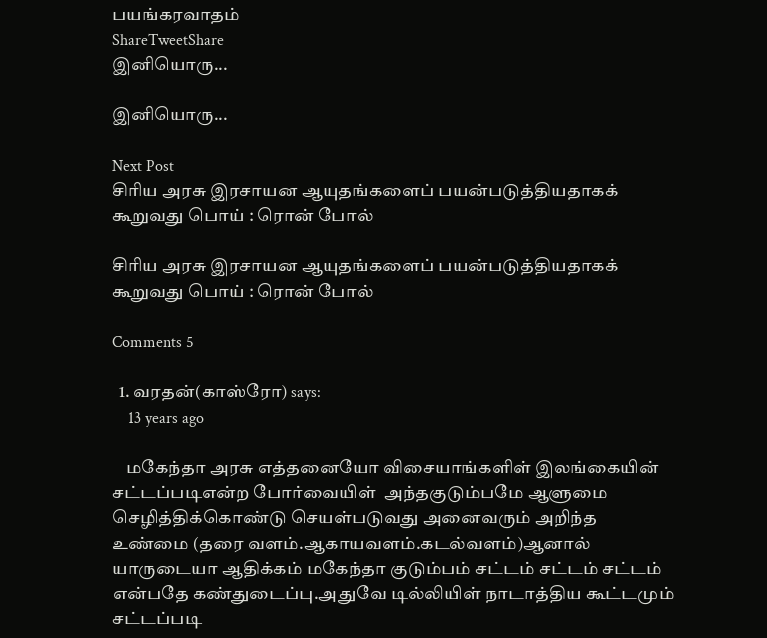பயங்கரவாதம்
ShareTweetShare
இனியொரு...

இனியொரு...

Next Post
சிரிய அரசு இரசாயன ஆயுதங்களைப் பயன்படுத்தியதாகக் கூறுவது பொய் : ரொன் போல்

சிரிய அரசு இரசாயன ஆயுதங்களைப் பயன்படுத்தியதாகக் கூறுவது பொய் : ரொன் போல்

Comments 5

  1. வரதன்(காஸ்ரோ) says:
    13 years ago

    மகேந்தா அரசு எத்தனையோ விசையாங்களிள் இலங்கையின் சட்டப்படிஎன்ற போர்வையிள்  அந்தகுடும்பமே ஆளுமை செழித்திக்கொண்டு செயள்படுவது அனைவரும் அறிந்த உண்மை (தரை வளம்.ஆகாயவளம்.கடல்வளம்)ஆனால் யாருடையா ஆதிக்கம் மகேந்தா குடும்பம் சட்டம் சட்டம் சட்டம் என்பதே கண்துடைப்பு.அதுவே டில்லியிள் நாடாத்திய கூட்டமும் சட்டப்படி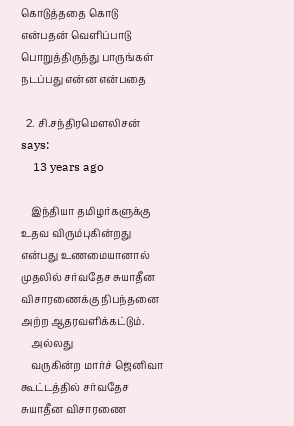கொடுத்ததை கொடு என்பதன் வெளிப்பாடு பொறுத்திருந்து பாருங்கள் நடப்பது என்ன என்பதை

  2. சி.சந்திரமெளலிசன் says:
    13 years ago

    இந்தியா தமிழர்களுக்கு உதவ விரும்புகின்றது என்பது உணமையானால் முதலில் சர்வதேச சுயாதீன விசாரணைக்கு நிபந்தனை அற்ற ஆதரவளிக்கட்டும்.
    அல்லது
    வருகின்ற மார்ச் ஜெனிவா கூட்டத்தில் சர்வதேச சுயாதீன விசாரணை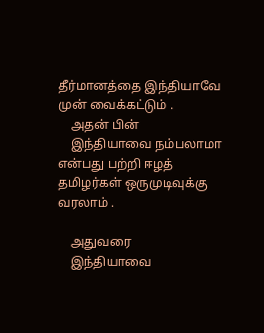தீர்மானத்தை இந்தியாவே முன் வைக்கட்டும் .
    அதன் பின்
    இந்தியாவை நம்பலாமா என்பது பற்றி ஈழத் தமிழர்கள் ஒருமுடிவுக்கு வரலாம் .

    அதுவரை
    இந்தியாவை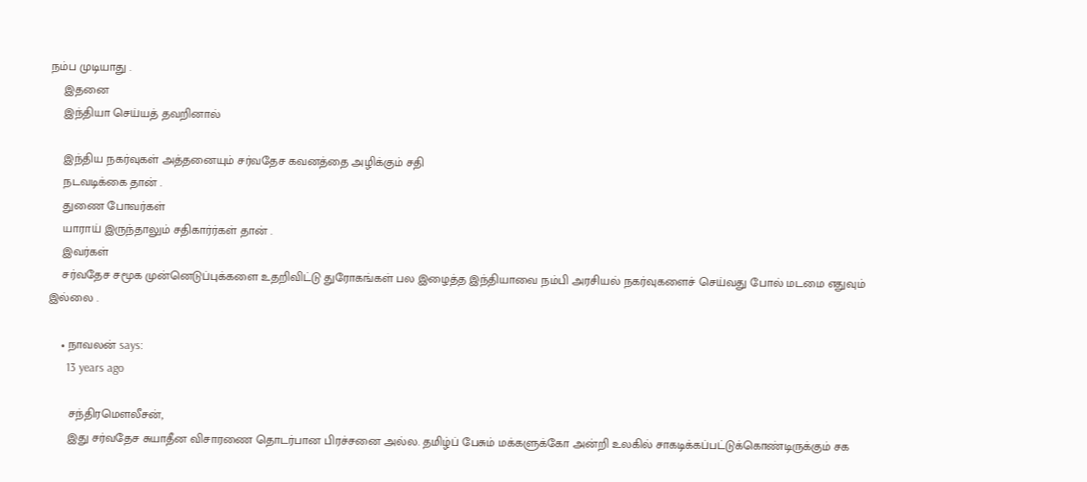நம்ப முடியாது .
    இதனை
    இந்தியா செய்யத் தவறினால்

    இந்திய நகர்வுகள் அத்தனையும் சர்வதேச கவனத்தை அழிக்கும் சதி
    நடவடிக்கை தான் .
    துணை போவர்கள்
    யாராய் இருந்தாலும் சதிகார்ர்கள் தான் .
    இவர்கள்
    சர்வதேச சமூக முன்னெடுப்புக்களை உதறிவிட்டு துரோகங்கள் பல இழைத்த இந்தியாவை நம்பி அரசியல் நகர்வுகளைச் செய்வது போல் மடமை எதுவும் இல்லை .

    • நாவலன் says:
      13 years ago

      சந்திரமௌலீசன்,
      இது சர்வதேச சுயாதீன விசாரணை தொடர்பான பிரச்சனை அல்ல. தமிழ்ப் பேசும் மக்களுக்கோ அன்றி உலகில் சாகடிக்கப்பட்டுக்கொண்டிருக்கும் சக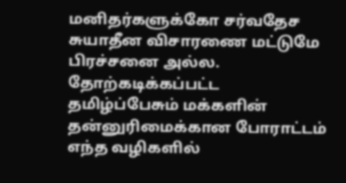மனிதர்களுக்கோ சர்வதேச சுயாதீன விசாரணை மட்டுமே பிரச்சனை அல்ல. தோற்கடிக்கப்பட்ட தமிழ்ப்பேசும் மக்களின் தன்னுரிமைக்கான போராட்டம் எந்த வழிகளில்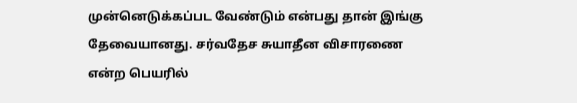முன்னெடுக்கப்பட வேண்டும் என்பது தான் இங்கு தேவையானது. சர்வதேச சுயாதீன விசாரணை என்ற பெயரில்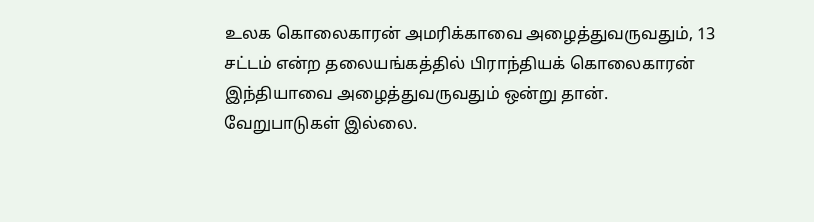உலக கொலைகாரன் அமரிக்காவை அழைத்துவருவதும், 13 சட்டம் என்ற தலையங்கத்தில் பிராந்தியக் கொலைகாரன் இந்தியாவை அழைத்துவருவதும் ஒன்று தான். வேறுபாடுகள் இல்லை.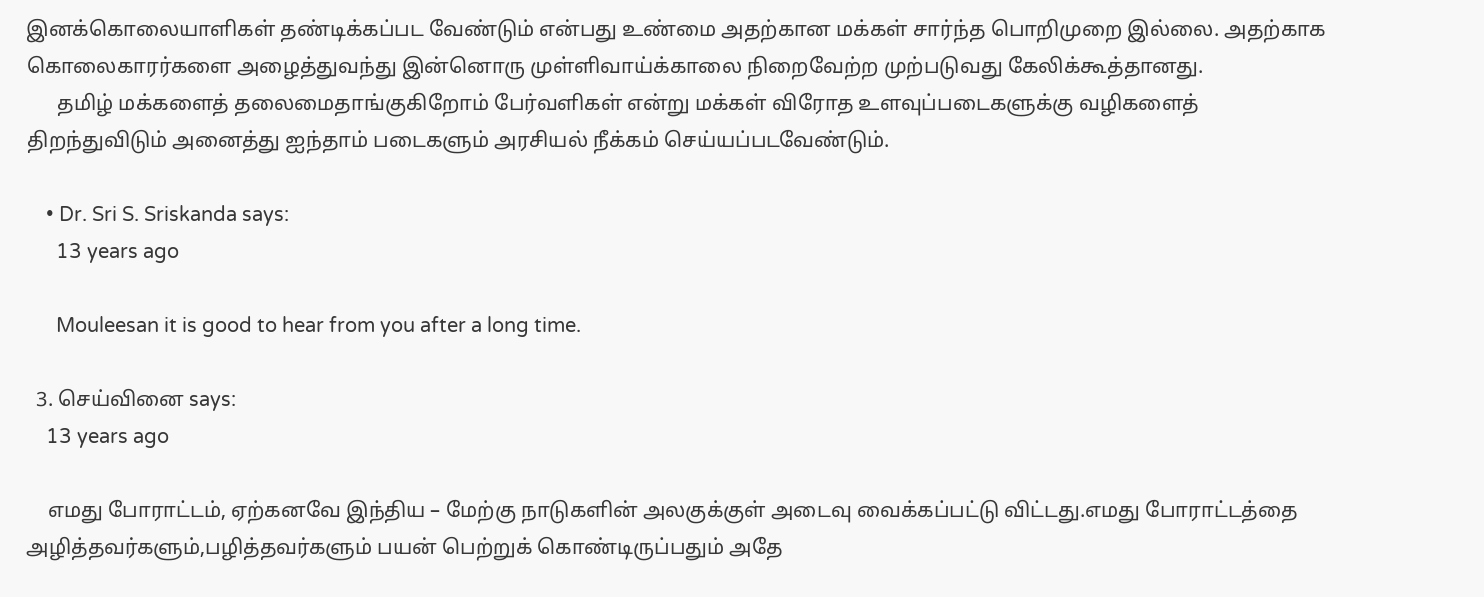இனக்கொலையாளிகள் தண்டிக்கப்பட வேண்டும் என்பது உண்மை அதற்கான மக்கள் சார்ந்த பொறிமுறை இல்லை. அதற்காக கொலைகாரர்களை அழைத்துவந்து இன்னொரு முள்ளிவாய்க்காலை நிறைவேற்ற முற்படுவது கேலிக்கூத்தானது.
      தமிழ் மக்களைத் தலைமைதாங்குகிறோம் பேர்வளிகள் என்று மக்கள் விரோத உளவுப்படைகளுக்கு வழிகளைத் திறந்துவிடும் அனைத்து ஐந்தாம் படைகளும் அரசியல் நீக்கம் செய்யப்படவேண்டும்.

    • Dr. Sri S. Sriskanda says:
      13 years ago

      Mouleesan it is good to hear from you after a long time.

  3. செய்வினை says:
    13 years ago

    எமது போராட்டம், ஏற்கனவே இந்திய – மேற்கு நாடுகளின் அலகுக்குள் அடைவு வைக்கப்பட்டு விட்டது.எமது போராட்டத்தை அழித்தவர்களும்,பழித்தவர்களும் பயன் பெற்றுக் கொண்டிருப்பதும் அதே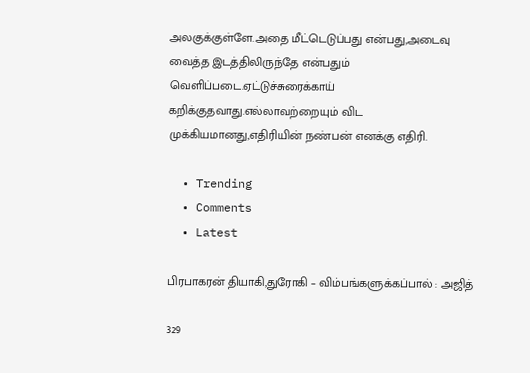அலகுக்குள்ளே.அதை மீட்டெடுப்பது என்பது,அடைவு வைத்த இடத்திலிருந்தே என்பதும் வெளிப்படை.ஏட்டுச்சுரைக்காய் கறிக்குதவாது.எல்லாவற்றையும் விட முக்கியமானது,எதிரியின் நண்பன் எனக்கு எதிரி.

  • Trending
  • Comments
  • Latest

பிரபாகரன் தியாகி,துரோகி – விம்பங்களுக்கப்பால் : அஜித்

329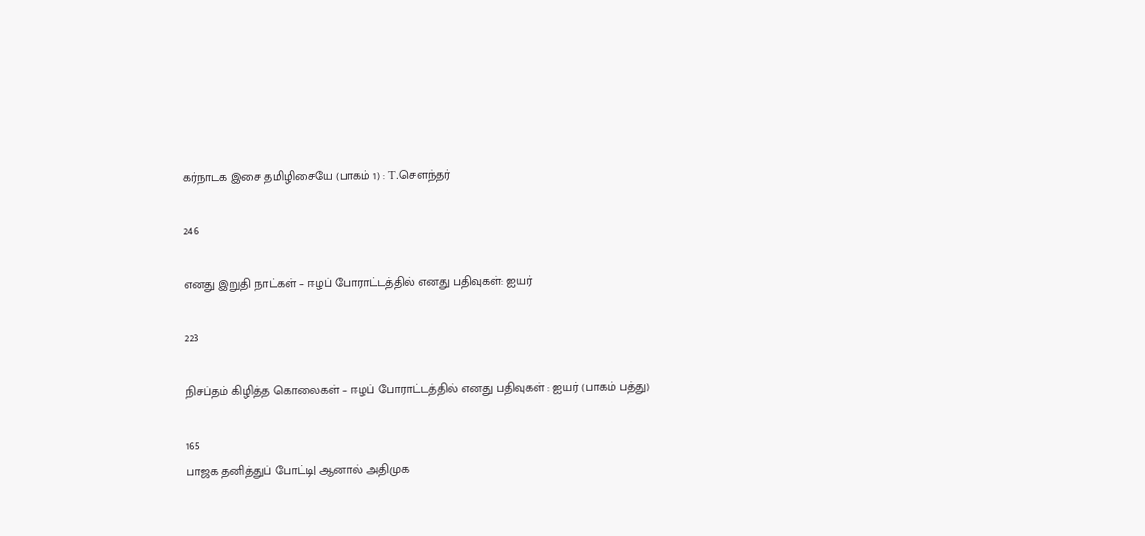கர்நாடக இசை தமிழிசையே (பாகம் 1) : T.செளந்தர்

246

எனது இறுதி நாட்கள் – ஈழப் போராட்டத்தில் எனது பதிவுகள்: ஐயர்

223

நிசப்தம் கிழித்த கொலைகள் – ஈழப் போராட்டத்தில் எனது பதிவுகள் : ஐயர் (பாகம் பத்து)

165
பாஜக தனித்துப் போட்டி| ஆனால் அதிமுக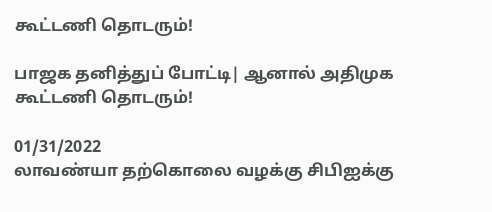கூட்டணி தொடரும்!

பாஜக தனித்துப் போட்டி| ஆனால் அதிமுக கூட்டணி தொடரும்!

01/31/2022
லாவண்யா தற்கொலை வழக்கு சிபிஐக்கு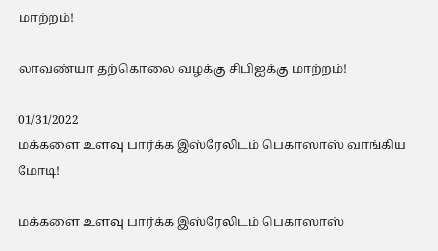மாற்றம்!

லாவண்யா தற்கொலை வழக்கு சிபிஐக்கு மாற்றம்!

01/31/2022
மக்களை உளவு பார்க்க இஸ்ரேலிடம் பெகாஸாஸ் வாங்கிய மோடி!

மக்களை உளவு பார்க்க இஸ்ரேலிடம் பெகாஸாஸ்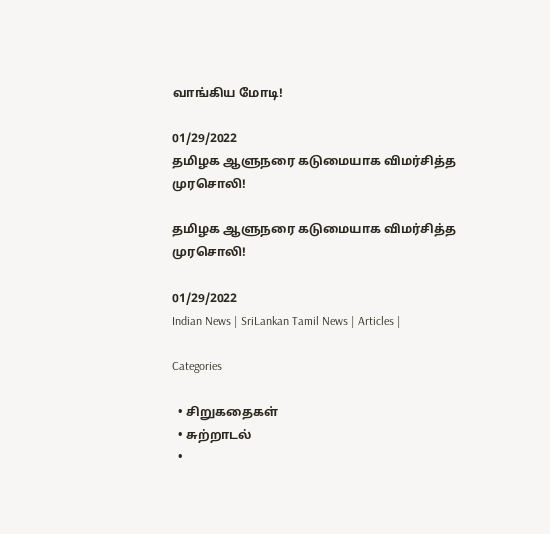வாங்கிய மோடி!

01/29/2022
தமிழக ஆளுநரை கடுமையாக விமர்சித்த முரசொலி!

தமிழக ஆளுநரை கடுமையாக விமர்சித்த முரசொலி!

01/29/2022
Indian News | SriLankan Tamil News | Articles |

Categories

  • சிறுகதைகள்
  • சுற்றாடல்
  •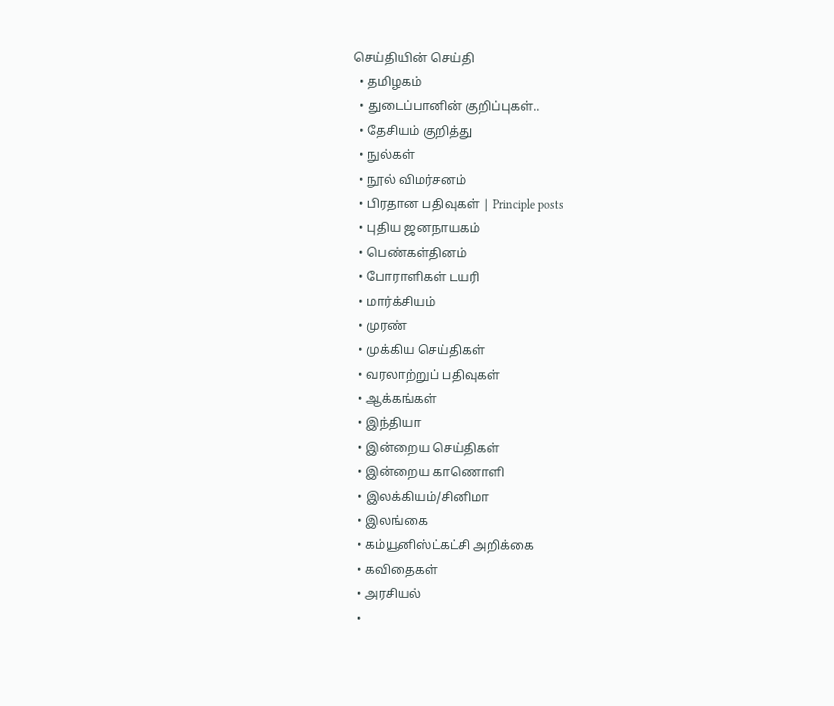செய்தியின் செய்தி
  • தமிழகம்
  • துடைப்பானின் குறிப்புகள்..
  • தேசியம் குறித்து
  • நுல்கள்
  • நூல் விமர்சனம்
  • பிரதான பதிவுகள் | Principle posts
  • புதிய ஜனநாயகம்
  • பெண்கள்தினம்
  • போராளிகள் டயரி
  • மார்க்சியம்
  • முரண்
  • முக்கிய செய்திகள்
  • வரலாற்றுப் பதிவுகள்
  • ஆக்கங்கள்
  • இந்தியா
  • இன்றைய செய்திகள்
  • இன்றைய காணொளி
  • இலக்கியம்/சினிமா
  • இலங்கை
  • கம்யூனிஸ்ட்கட்சி அறிக்கை
  • கவிதைகள்
  • அரசியல்
  •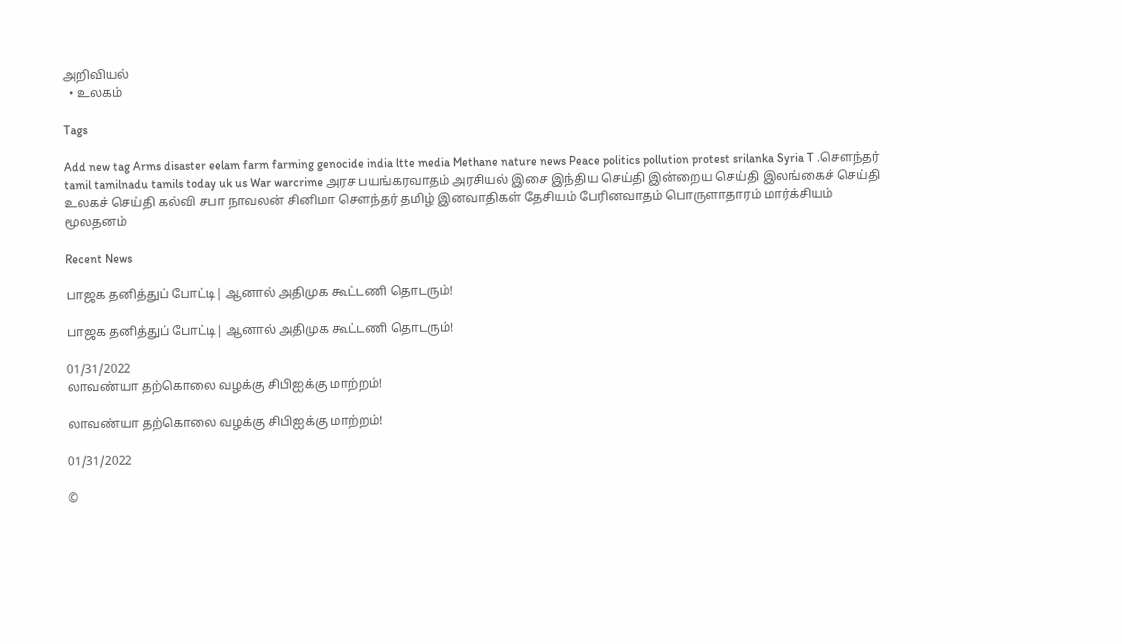அறிவியல்
  • உலகம்

Tags

Add new tag Arms disaster eelam farm farming genocide india ltte media Methane nature news Peace politics pollution protest srilanka Syria T .சௌந்தர் tamil tamilnadu tamils today uk us War warcrime அரச பயங்கரவாதம் அரசியல் இசை இந்திய செய்தி இன்றைய செய்தி இலங்கைச் செய்தி உலகச் செய்தி கல்வி சபா நாவலன் சினிமா சௌந்தர் தமிழ் இனவாதிகள் தேசியம் பேரினவாதம் பொருளாதாரம் மார்க்சியம் மூலதனம்

Recent News

பாஜக தனித்துப் போட்டி| ஆனால் அதிமுக கூட்டணி தொடரும்!

பாஜக தனித்துப் போட்டி| ஆனால் அதிமுக கூட்டணி தொடரும்!

01/31/2022
லாவண்யா தற்கொலை வழக்கு சிபிஐக்கு மாற்றம்!

லாவண்யா தற்கொலை வழக்கு சிபிஐக்கு மாற்றம்!

01/31/2022

©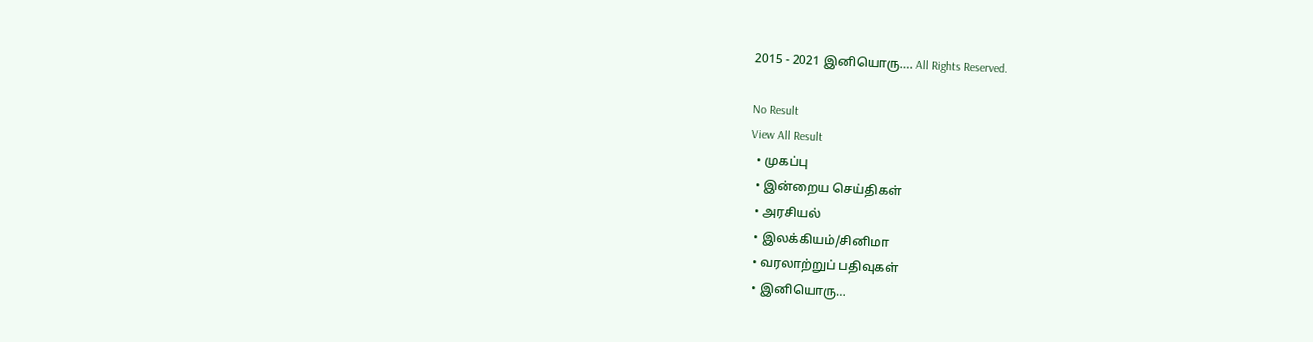2015 - 2021 இனியொரு…. All Rights Reserved.

No Result
View All Result
  • முகப்பு
  • இன்றைய செய்திகள்
  • அரசியல்
  • இலக்கியம்/சினிமா
  • வரலாற்றுப் பதிவுகள்
  • இனியொரு…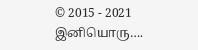© 2015 - 2021 இனியொரு….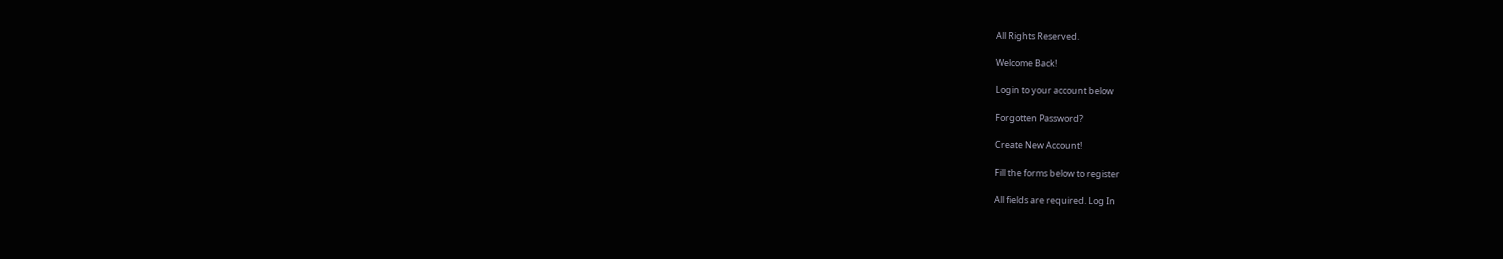All Rights Reserved.

Welcome Back!

Login to your account below

Forgotten Password?

Create New Account!

Fill the forms below to register

All fields are required. Log In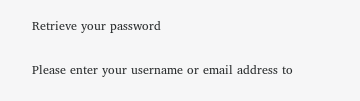Retrieve your password

Please enter your username or email address to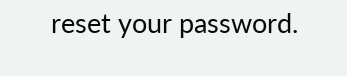reset your password.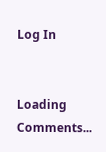Log In


Loading Comments...